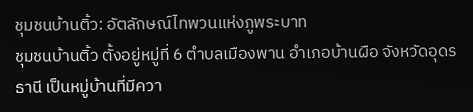ชุมชนบ้านติ้ว: อัตลักษณ์ไทพวนแห่งภูพระบาท
ชุมชนบ้านติ้ว ตั้งอยู่หมู่ที่ 6 ตำบลเมืองพาน อำเภอบ้านผือ จังหวัดอุดรธานี เป็นหมู่บ้านที่มีควา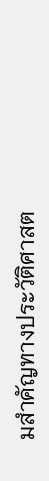มสำคัญทางประวัติศาสต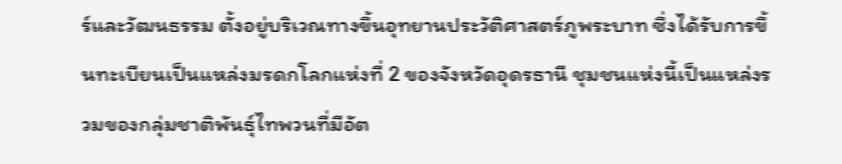ร์และวัฒนธรรม ตั้งอยู่บริเวณทางขึ้นอุทยานประวัติศาสตร์ภูพระบาท ซึ่งได้รับการขึ้นทะเบียนเป็นแหล่งมรดกโลกแห่งที่ 2 ของจังหวัดอุดรธานี ชุมชนแห่งนี้เป็นแหล่งรวมของกลุ่มชาติพันธุ์ไทพวนที่มีอัต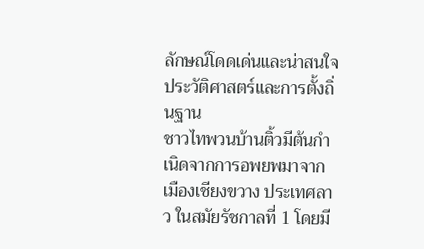ลักษณ์โดดเด่นและน่าสนใจ
ประวัติศาสตร์และการตั้งถิ่นฐาน
ชาวไทพวนบ้านติ้วมีต้นกำเนิดจากการอพยพมาจากเมืองเชียงขวาง ประเทศลาว ในสมัยรัชกาลที่ 1 โดยมี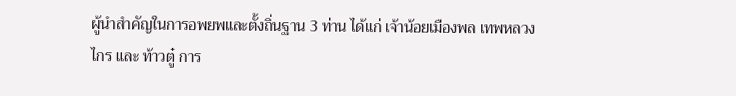ผู้นำสำคัญในการอพยพและตั้งถิ่นฐาน 3 ท่าน ได้แก่ เจ้าน้อยเมืองพล เทพหลวงไกร และ ท้าวตู๋ การ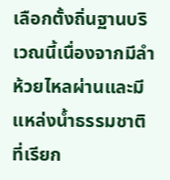เลือกตั้งถิ่นฐานบริเวณนี้เนื่องจากมีลำห้วยไหลผ่านและมีแหล่งน้ำธรรมชาติที่เรียก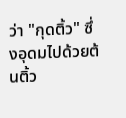ว่า "กุดติ้ว" ซึ่งอุดมไปด้วยต้นติ้ว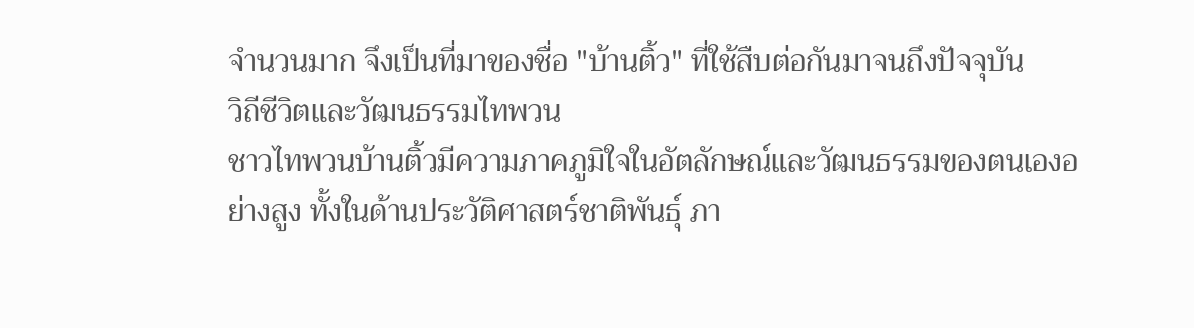จำนวนมาก จึงเป็นที่มาของชื่อ "บ้านติ้ว" ที่ใช้สืบต่อกันมาจนถึงปัจจุบัน
วิถีชีวิตและวัฒนธรรมไทพวน
ชาวไทพวนบ้านติ้วมีความภาคภูมิใจในอัตลักษณ์และวัฒนธรรมของตนเองอย่างสูง ทั้งในด้านประวัติศาสตร์ชาติพันธุ์ ภา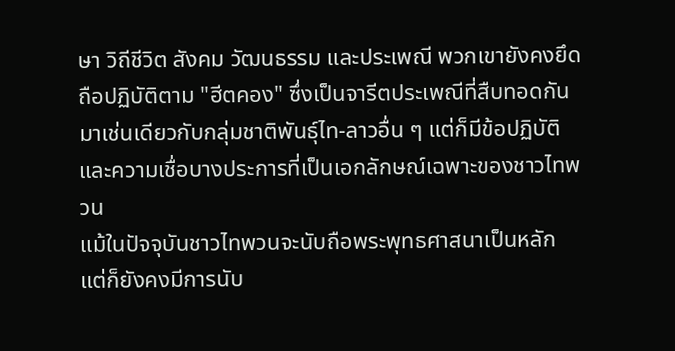ษา วิถีชีวิต สังคม วัฒนธรรม และประเพณี พวกเขายังคงยึดถือปฏิบัติตาม "ฮีตคอง" ซึ่งเป็นจารีตประเพณีที่สืบทอดกันมาเช่นเดียวกับกลุ่มชาติพันธุ์ไท-ลาวอื่น ๆ แต่ก็มีข้อปฏิบัติและความเชื่อบางประการที่เป็นเอกลักษณ์เฉพาะของชาวไทพวน
แม้ในปัจจุบันชาวไทพวนจะนับถือพระพุทธศาสนาเป็นหลัก แต่ก็ยังคงมีการนับ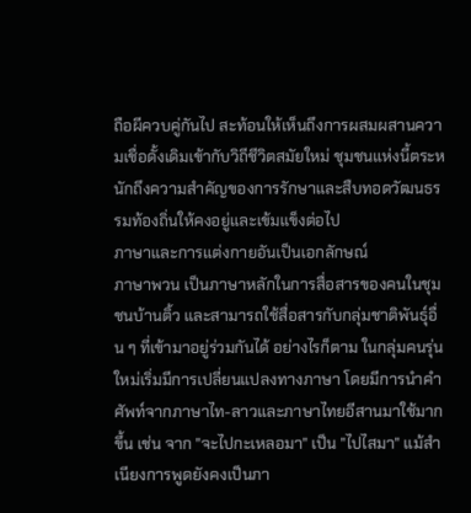ถือผีควบคู่กันไป สะท้อนให้เห็นถึงการผสมผสานความเชื่อดั้งเดิมเข้ากับวิถีชีวิตสมัยใหม่ ชุมชนแห่งนี้ตระหนักถึงความสำคัญของการรักษาและสืบทอดวัฒนธรรมท้องถิ่นให้คงอยู่และเข้มแข็งต่อไป
ภาษาและการแต่งกายอันเป็นเอกลักษณ์
ภาษาพวน เป็นภาษาหลักในการสื่อสารของคนในชุมชนบ้านติ้ว และสามารถใช้สื่อสารกับกลุ่มชาติพันธุ์อื่น ๆ ที่เข้ามาอยู่ร่วมกันได้ อย่างไรก็ตาม ในกลุ่มคนรุ่นใหม่เริ่มมีการเปลี่ยนแปลงทางภาษา โดยมีการนำคำศัพท์จากภาษาไท-ลาวและภาษาไทยอีสานมาใช้มากขึ้น เช่น จาก "จะไปกะเหลอมา" เป็น "ไปไสมา" แม้สำเนียงการพูดยังคงเป็นภา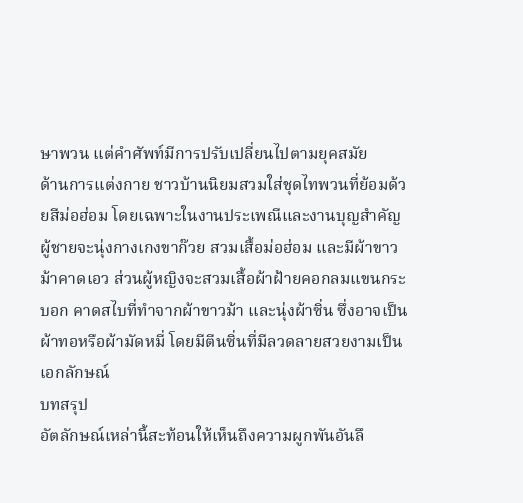ษาพวน แต่คำศัพท์มีการปรับเปลี่ยนไปตามยุคสมัย
ด้านการแต่งกาย ชาวบ้านนิยมสวมใส่ชุดไทพวนที่ย้อมด้วยสีม่อฮ่อม โดยเฉพาะในงานประเพณีและงานบุญสำคัญ ผู้ชายจะนุ่งกางเกงขาก๊วย สวมเสื้อม่อฮ่อม และมีผ้าขาวม้าคาดเอว ส่วนผู้หญิงจะสวมเสื้อผ้าฝ้ายคอกลมแขนกระบอก คาดสไบที่ทำจากผ้าขาวม้า และนุ่งผ้าซิ่น ซึ่งอาจเป็นผ้าทอหรือผ้ามัดหมี่ โดยมีตีนซิ่นที่มีลวดลายสวยงามเป็นเอกลักษณ์
บทสรุป
อัตลักษณ์เหล่านี้สะท้อนให้เห็นถึงความผูกพันอันลึ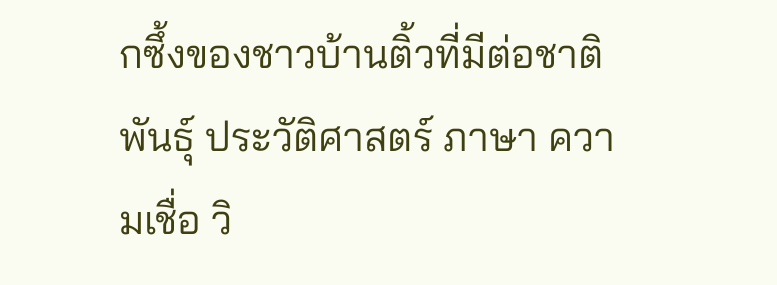กซึ้งของชาวบ้านติ้วที่มีต่อชาติพันธุ์ ประวัติศาสตร์ ภาษา ความเชื่อ วิ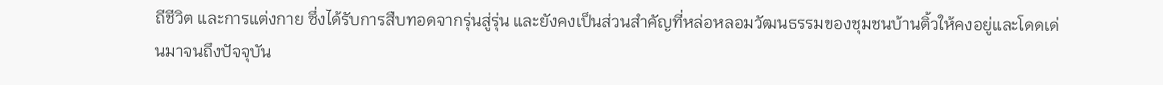ถีชีวิต และการแต่งกาย ซึ่งได้รับการสืบทอดจากรุ่นสู่รุ่น และยังคงเป็นส่วนสำคัญที่หล่อหลอมวัฒนธรรมของชุมชนบ้านติ้วให้คงอยู่และโดดเด่นมาจนถึงปัจจุบัน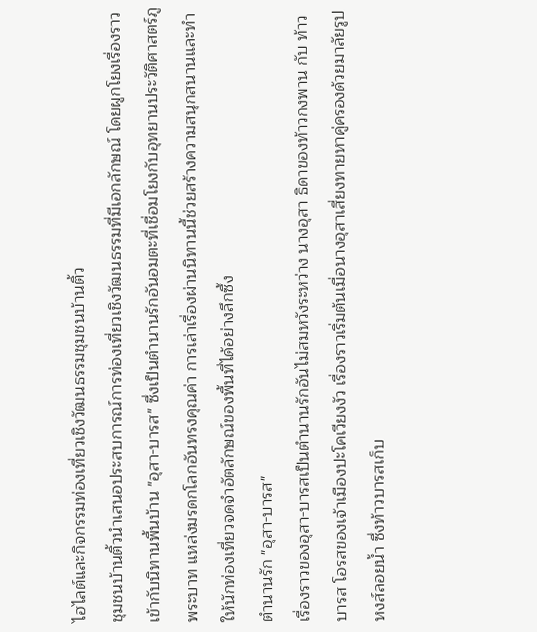ไฮไลต์และกิจกรรมท่องเที่ยวเชิงวัฒนธรรมชุมชนบ้านติ้ว
ชุมชนบ้านติ้วนำเสนอประสบการณ์การท่องเที่ยวเชิงวัฒนธรรมที่มีเอกลักษณ์ โดยผูกโยงเรื่องราวเข้ากับนิทานพื้นบ้าน "อุสา-บารส" ซึ่งเป็นตำนานรักอันอมตะที่เชื่อมโยงกับอุทยานประวัติศาสตร์ภูพระบาท แหล่งมรดกโลกอันทรงคุณค่า การเล่าเรื่องผ่านนิทานนี้ช่วยสร้างความสนุกสนานและทำให้นักท่องเที่ยวจดจำอัตลักษณ์ของพื้นที่ได้อย่างลึกซึ้ง
ตำนานรัก "อุสา-บารส"
เรื่องราวของอุสา-บารสเป็นตำนานรักอันไม่สมหวังระหว่าง นางอุสา ธิดาของท้าวกงพาน กับ ท้าวบารส โอรสของเจ้าเมืองปะโคเวียงงัว เรื่องราวเริ่มต้นเมื่อนางอุสาเสี่ยงทายหาคู่ครองด้วยมาลัยรูปหงส์ลอยน้ำ ซึ่งท้าวบารสเก็บ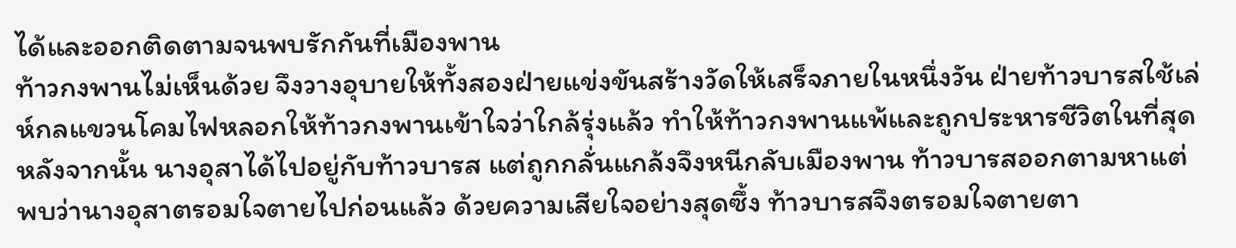ได้และออกติดตามจนพบรักกันที่เมืองพาน
ท้าวกงพานไม่เห็นด้วย จึงวางอุบายให้ทั้งสองฝ่ายแข่งขันสร้างวัดให้เสร็จภายในหนึ่งวัน ฝ่ายท้าวบารสใช้เล่ห์กลแขวนโคมไฟหลอกให้ท้าวกงพานเข้าใจว่าใกล้รุ่งแล้ว ทำให้ท้าวกงพานแพ้และถูกประหารชีวิตในที่สุด
หลังจากนั้น นางอุสาได้ไปอยู่กับท้าวบารส แต่ถูกกลั่นแกล้งจึงหนีกลับเมืองพาน ท้าวบารสออกตามหาแต่พบว่านางอุสาตรอมใจตายไปก่อนแล้ว ด้วยความเสียใจอย่างสุดซึ้ง ท้าวบารสจึงตรอมใจตายตา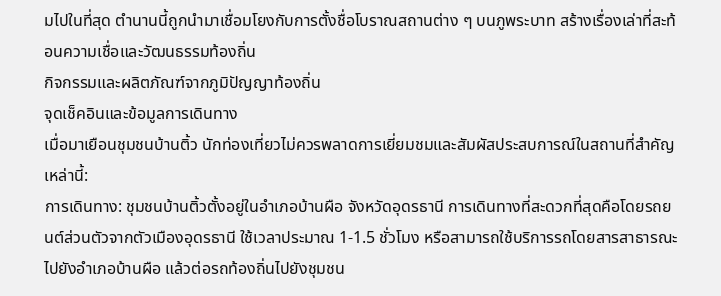มไปในที่สุด ตำนานนี้ถูกนำมาเชื่อมโยงกับการตั้งชื่อโบราณสถานต่าง ๆ บนภูพระบาท สร้างเรื่องเล่าที่สะท้อนความเชื่อและวัฒนธรรมท้องถิ่น
กิจกรรมและผลิตภัณฑ์จากภูมิปัญญาท้องถิ่น
จุดเช็คอินและข้อมูลการเดินทาง
เมื่อมาเยือนชุมชนบ้านติ้ว นักท่องเที่ยวไม่ควรพลาดการเยี่ยมชมและสัมผัสประสบการณ์ในสถานที่สำคัญเหล่านี้:
การเดินทาง: ชุมชนบ้านติ้วตั้งอยู่ในอำเภอบ้านผือ จังหวัดอุดรธานี การเดินทางที่สะดวกที่สุดคือโดยรถยนต์ส่วนตัวจากตัวเมืองอุดรธานี ใช้เวลาประมาณ 1-1.5 ชั่วโมง หรือสามารถใช้บริการรถโดยสารสาธารณะไปยังอำเภอบ้านผือ แล้วต่อรถท้องถิ่นไปยังชุมชน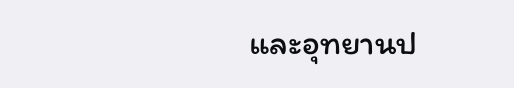และอุทยานป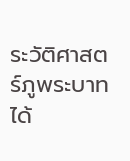ระวัติศาสตร์ภูพระบาทได้